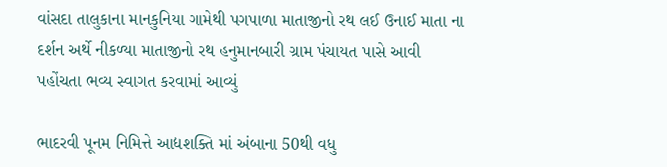વાંસદા તાલુકાના માનકુનિયા ગામેથી પગપાળા માતાજીનો રથ લઈ ઉનાઈ માતા ના દર્શન અર્થે નીકળ્યા માતાજીનો રથ હનુમાનબારી ગ્રામ પંચાયત પાસે આવી પહોંચતા ભવ્ય સ્વાગત કરવામાં આવ્યું

ભાદરવી પૂનમ નિમિત્તે આદ્યશક્તિ માં અંબાના 50થી વધુ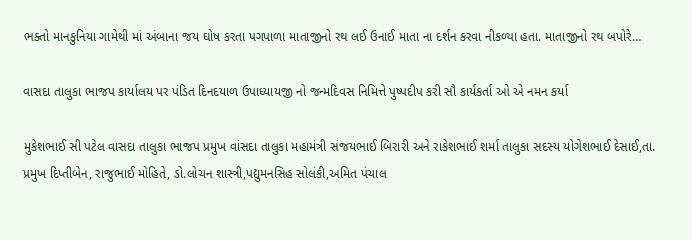ભક્તો માનકુનિયા ગામેથી માં અંબાના જય ઘોષ કરતા પગપાળા માતાજીનો રથ લઈ ઉનાઈ માતા ના દર્શન કરવા નીકળ્યા હતા. માતાજીનો રથ બપોરે…

વાસદા તાલુકા ભાજપ કાર્યાલય પર પંડિત દિનદયાળ ઉપાધ્યાયજી નો જન્મદિવસ નિમિત્તે પુષ્પદીપ કરી સૌ કાર્યકર્તા ઓ એ નમન કર્યા

મુકેશભાઈ સી પટેલ વાસદા તાલુકા ભાજપ પ્રમુખ વાંસદા તાલુકા મહામંત્રી સંજયભાઈ બિરારી અને રાકેશભાઈ શર્મા તાલુકા સદસ્ય યોગેશભાઈ દેસાઈ,તા. પ્રમુખ દિપ્તીબેન, રાજુભાઈ મોહિતે, ડો.લોચન શાસ્ત્રી,પદ્યુમનસિહ સોલંકી,અમિત પંચાલ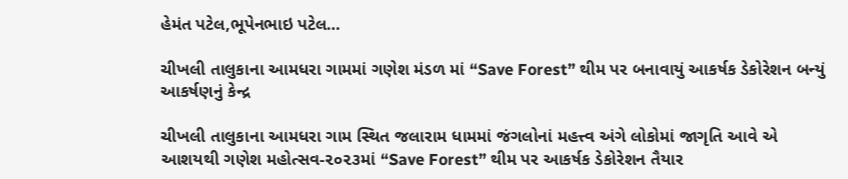હેમંત પટેલ,ભૂપેનભાઇ પટેલ…

ચીખલી તાલુકાના આમધરા ગામમાં ગણેશ મંડળ માં “Save Forest” થીમ પર બનાવાયું આકર્ષક ડેકોરેશન બન્યું આકર્ષણનું કેન્દ્ર

ચીખલી તાલુકાના આમધરા ગામ સ્થિત જલારામ ધામમાં જંગલોનાં મહત્ત્વ અંગે લોકોમાં જાગૃતિ આવે એ આશયથી ગણેશ મહોત્સવ-૨૦૨૩માં “Save Forest” થીમ પર આકર્ષક ડેકોરેશન તૈયાર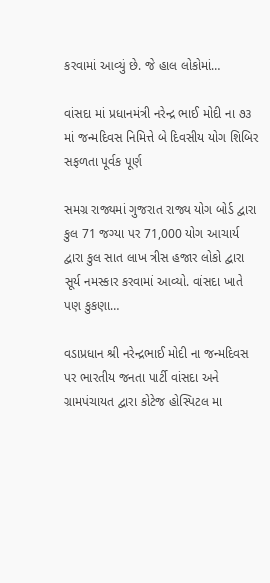કરવામાં આવ્યું છે. જે હાલ લોકોમાં…

વાંસદા માં પ્રધાનમંત્રી નરેન્દ્ર ભાઈ મોદી ના ૭૩ માં જન્મદિવસ નિમિત્તે બે દિવસીય યોગ શિબિર સફળતા પૂર્વક પૂર્ણ

સમગ્ર રાજ્યમાં ગુજરાત રાજ્ય યોગ બોર્ડ દ્વારા કુલ 71 જગ્યા પર 71,000 યોગ આચાર્ય દ્વારા કુલ સાત લાખ ત્રીસ હજાર લોકો દ્વારા સૂર્ય નમસ્કાર કરવામાં આવ્યો. વાંસદા ખાતે પણ કુકણા…

વડાપ્રધાન શ્રી નરેન્દ્રભાઈ મોદી ના જન્મદિવસ પર ભારતીય જનતા પાર્ટી વાંસદા અને ગ્રામપંચાયત દ્વારા કોટેજ હોસ્પિટલ મા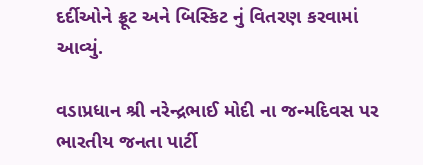દર્દીઓને ફ્રૂટ અને બિસ્કિટ નું વિતરણ કરવામાં આવ્યું.

વડાપ્રધાન શ્રી નરેન્દ્રભાઈ મોદી ના જન્મદિવસ પર ભારતીય જનતા પાર્ટી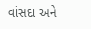વાંસદા અને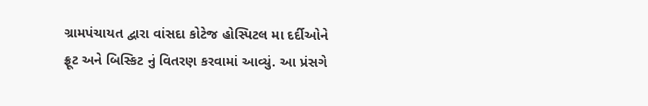ગ્રામપંચાયત દ્વારા વાંસદા કોટેજ હોસ્પિટલ મા દર્દીઓને ફ્રૂટ અને બિસ્કિટ નું વિતરણ કરવામાં આવ્યું. આ પ્રંસગે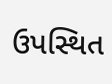ઉપસ્થિત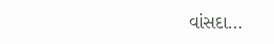વાંસદા…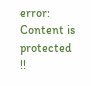error: Content is protected !!